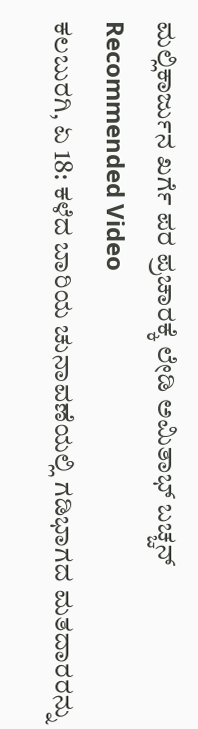ಮಲ್ಲಿಕಾರ್ಜುನ ಖರ್ಗೆ ಪರ ಪ್ರಚಾರಕ್ಕೆ ಲೇಡಿ ಅಮಿತಾಭ್ ಬಚ್ಚನ್
Recommended Video
ಕಲಬುರಗಿ, ಏ 18: ಕಳೆದ ಬಾರಿಯ ಚುನಾವಣೆಯಲ್ಲಿ ಗಡಿಭಾಗದ ಮತದಾರರನ್ನು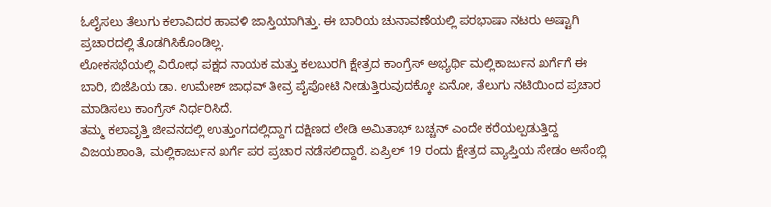ಓಲೈಸಲು ತೆಲುಗು ಕಲಾವಿದರ ಹಾವಳಿ ಜಾಸ್ತಿಯಾಗಿತ್ತು. ಈ ಬಾರಿಯ ಚುನಾವಣೆಯಲ್ಲಿ ಪರಭಾಷಾ ನಟರು ಅಷ್ಟಾಗಿ ಪ್ರಚಾರದಲ್ಲಿ ತೊಡಗಿಸಿಕೊಂಡಿಲ್ಲ.
ಲೋಕಸಭೆಯಲ್ಲಿ ವಿರೋಧ ಪಕ್ಷದ ನಾಯಕ ಮತ್ತು ಕಲಬುರಗಿ ಕ್ಷೇತ್ರದ ಕಾಂಗ್ರೆಸ್ ಅಭ್ಯರ್ಥಿ ಮಲ್ಲಿಕಾರ್ಜುನ ಖರ್ಗೆಗೆ ಈ ಬಾರಿ, ಬಿಜೆಪಿಯ ಡಾ. ಉಮೇಶ್ ಜಾಧವ್ ತೀವ್ರ ಪೈಪೋಟಿ ನೀಡುತ್ತಿರುವುದಕ್ಕೋ ಏನೋ, ತೆಲುಗು ನಟಿಯಿಂದ ಪ್ರಚಾರ ಮಾಡಿಸಲು ಕಾಂಗ್ರೆಸ್ ನಿರ್ಧರಿಸಿದೆ.
ತಮ್ಮ ಕಲಾವೃತ್ತಿ ಜೀವನದಲ್ಲಿ ಉತ್ತುಂಗದಲ್ಲಿದ್ದಾಗ ದಕ್ಷಿಣದ ಲೇಡಿ ಅಮಿತಾಭ್ ಬಚ್ಚನ್ ಎಂದೇ ಕರೆಯಲ್ಪಡುತ್ತಿದ್ದ ವಿಜಯಶಾಂತಿ, ಮಲ್ಲಿಕಾರ್ಜುನ ಖರ್ಗೆ ಪರ ಪ್ರಚಾರ ನಡೆಸಲಿದ್ದಾರೆ. ಏಪ್ರಿಲ್ 19 ರಂದು ಕ್ಷೇತ್ರದ ವ್ಯಾಪ್ತಿಯ ಸೇಡಂ ಅಸೆಂಬ್ಲಿ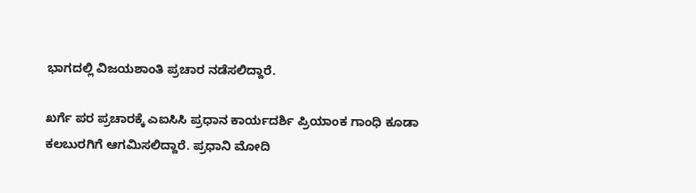ಭಾಗದಲ್ಲಿ ವಿಜಯಶಾಂತಿ ಪ್ರಚಾರ ನಡೆಸಲಿದ್ದಾರೆ.

ಖರ್ಗೆ ಪರ ಪ್ರಚಾರಕ್ಕೆ ಎಐಸಿಸಿ ಪ್ರಧಾನ ಕಾರ್ಯದರ್ಶಿ ಪ್ರಿಯಾಂಕ ಗಾಂಧಿ ಕೂಡಾ ಕಲಬುರಗಿಗೆ ಆಗಮಿಸಲಿದ್ದಾರೆ. ಪ್ರಧಾನಿ ಮೋದಿ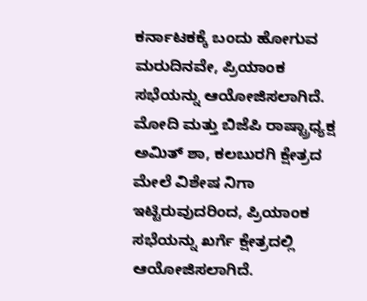ಕರ್ನಾಟಕಕ್ಕೆ ಬಂದು ಹೋಗುವ ಮರುದಿನವೇ, ಪ್ರಿಯಾಂಕ ಸಭೆಯನ್ನು ಆಯೋಜಿಸಲಾಗಿದೆ.
ಮೋದಿ ಮತ್ತು ಬಿಜೆಪಿ ರಾಷ್ಟ್ರಾಧ್ಯಕ್ಷ ಅಮಿತ್ ಶಾ, ಕಲಬುರಗಿ ಕ್ಷೇತ್ರದ ಮೇಲೆ ವಿಶೇಷ ನಿಗಾ ಇಟ್ಟಿರುವುದರಿಂದ, ಪ್ರಿಯಾಂಕ ಸಭೆಯನ್ನು ಖರ್ಗೆ ಕ್ಷೇತ್ರದಲ್ಲಿ ಆಯೋಜಿಸಲಾಗಿದೆ.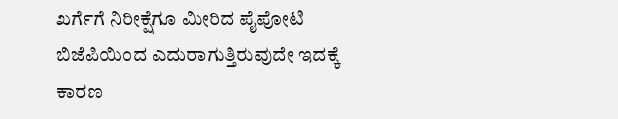ಖರ್ಗೆಗೆ ನಿರೀಕ್ಷೆಗೂ ಮೀರಿದ ಪೈಪೋಟಿ ಬಿಜೆಪಿಯಿಂದ ಎದುರಾಗುತ್ತಿರುವುದೇ ಇದಕ್ಕೆ ಕಾರಣ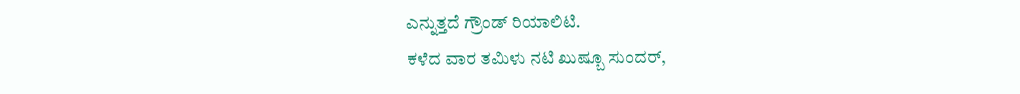ಎನ್ನುತ್ತದೆ ಗ್ರೌಂಡ್ ರಿಯಾಲಿಟಿ.
ಕಳೆದ ವಾರ ತಮಿಳು ನಟಿ ಖುಷ್ಬೂ ಸುಂದರ್,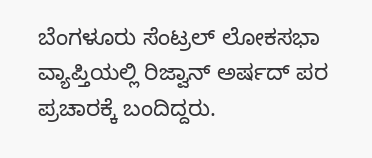ಬೆಂಗಳೂರು ಸೆಂಟ್ರಲ್ ಲೋಕಸಭಾ ವ್ಯಾಪ್ತಿಯಲ್ಲಿ ರಿಜ್ವಾನ್ ಅರ್ಷದ್ ಪರ ಪ್ರಚಾರಕ್ಕೆ ಬಂದಿದ್ದರು.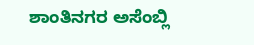ಶಾಂತಿನಗರ ಅಸೆಂಬ್ಲಿ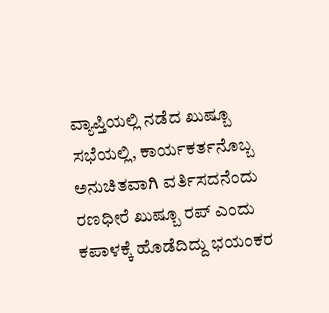ವ್ಯಾಪ್ತಿಯಲ್ಲಿ ನಡೆದ ಖುಷ್ಬೂ ಸಭೆಯಲ್ಲಿ, ಕಾರ್ಯಕರ್ತನೊಬ್ಬ ಅನುಚಿತವಾಗಿ ವರ್ತಿಸದನೆಂದು ರಣಧೀರೆ ಖುಷ್ಬೂ ರಪ್ ಎಂದು ಕಪಾಳಕ್ಕೆ ಹೊಡೆದಿದ್ದು ಭಯಂಕರ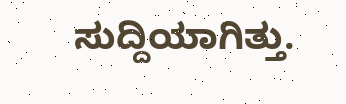ಸುದ್ದಿಯಾಗಿತ್ತು.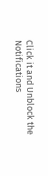Click it and Unblock the Notifications